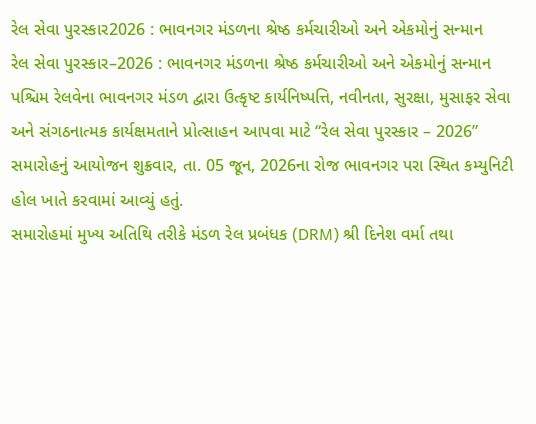રેલ સેવા પુરસ્કાર2026 : ભાવનગર મંડળના શ્રેષ્ઠ કર્મચારીઓ અને એકમોનું સન્માન
રેલ સેવા પુરસ્કાર–2026 : ભાવનગર મંડળના શ્રેષ્ઠ કર્મચારીઓ અને એકમોનું સન્માન
પશ્ચિમ રેલવેના ભાવનગર મંડળ દ્વારા ઉત્કૃષ્ટ કાર્યનિષ્પત્તિ, નવીનતા, સુરક્ષા, મુસાફર સેવા અને સંગઠનાત્મક કાર્યક્ષમતાને પ્રોત્સાહન આપવા માટે “રેલ સેવા પુરસ્કાર – 2026” સમારોહનું આયોજન શુક્રવાર, તા. 05 જૂન, 2026ના રોજ ભાવનગર પરા સ્થિત કમ્યુનિટી હોલ ખાતે કરવામાં આવ્યું હતું.
સમારોહમાં મુખ્ય અતિથિ તરીકે મંડળ રેલ પ્રબંધક (DRM) શ્રી દિનેશ વર્મા તથા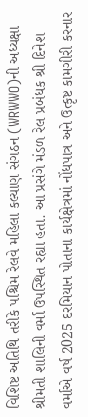વિશિષ્ટ અતિથિ તરીકે પશ્ચિમ રેલવે મહિલા કલ્યાણ સંગઠન (WRWWO)ની અધ્યક્ષા શ્રીમતી શાલિની વર્મા ઉપસ્થિત રહ્યા હતા. આ પ્રસંગે મંડળ રેલ પ્રબંધક શ્રી દિનેશ વર્માએ વર્ષ 2025 દરમિયાન પોતાના કાર્યક્ષેત્રમાં નોંધપાત્ર અને ઉત્કૃષ્ટ કામગીરી કરનાર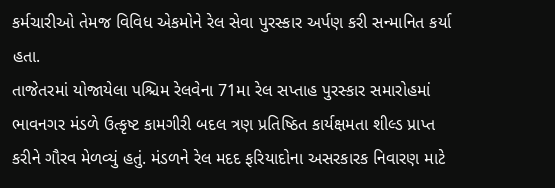કર્મચારીઓ તેમજ વિવિધ એકમોને રેલ સેવા પુરસ્કાર અર્પણ કરી સન્માનિત કર્યા હતા.
તાજેતરમાં યોજાયેલા પશ્ચિમ રેલવેના 71મા રેલ સપ્તાહ પુરસ્કાર સમારોહમાં ભાવનગર મંડળે ઉત્કૃષ્ટ કામગીરી બદલ ત્રણ પ્રતિષ્ઠિત કાર્યક્ષમતા શીલ્ડ પ્રાપ્ત કરીને ગૌરવ મેળવ્યું હતું. મંડળને રેલ મદદ ફરિયાદોના અસરકારક નિવારણ માટે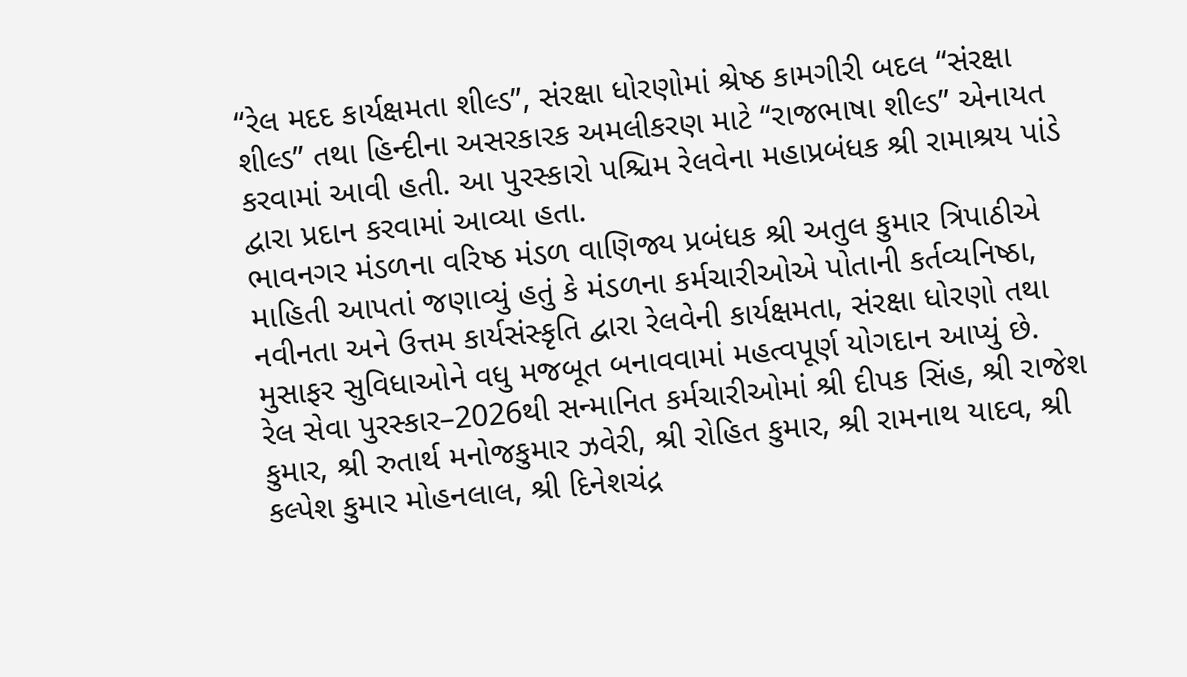“રેલ મદદ કાર્યક્ષમતા શીલ્ડ”, સંરક્ષા ધોરણોમાં શ્રેષ્ઠ કામગીરી બદલ “સંરક્ષા શીલ્ડ” તથા હિન્દીના અસરકારક અમલીકરણ માટે “રાજભાષા શીલ્ડ” એનાયત કરવામાં આવી હતી. આ પુરસ્કારો પશ્ચિમ રેલવેના મહાપ્રબંધક શ્રી રામાશ્રય પાંડે દ્વારા પ્રદાન કરવામાં આવ્યા હતા.
ભાવનગર મંડળના વરિષ્ઠ મંડળ વાણિજ્ય પ્રબંધક શ્રી અતુલ કુમાર ત્રિપાઠીએ માહિતી આપતાં જણાવ્યું હતું કે મંડળના કર્મચારીઓએ પોતાની કર્તવ્યનિષ્ઠા, નવીનતા અને ઉત્તમ કાર્યસંસ્કૃતિ દ્વારા રેલવેની કાર્યક્ષમતા, સંરક્ષા ધોરણો તથા મુસાફર સુવિધાઓને વધુ મજબૂત બનાવવામાં મહત્વપૂર્ણ યોગદાન આપ્યું છે.
રેલ સેવા પુરસ્કાર–2026થી સન્માનિત કર્મચારીઓમાં શ્રી દીપક સિંહ, શ્રી રાજેશ કુમાર, શ્રી રુતાર્થ મનોજકુમાર ઝવેરી, શ્રી રોહિત કુમાર, શ્રી રામનાથ યાદવ, શ્રી કલ્પેશ કુમાર મોહનલાલ, શ્રી દિનેશચંદ્ર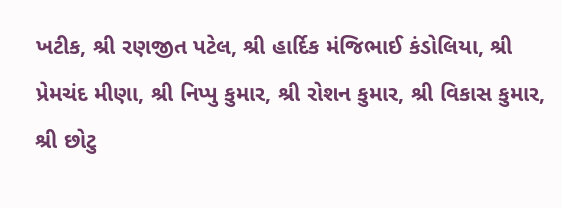ખટીક, શ્રી રણજીત પટેલ, શ્રી હાર્દિક મંજિભાઈ કંડોલિયા, શ્રી પ્રેમચંદ મીણા, શ્રી નિપ્પુ કુમાર, શ્રી રોશન કુમાર, શ્રી વિકાસ કુમાર, શ્રી છોટુ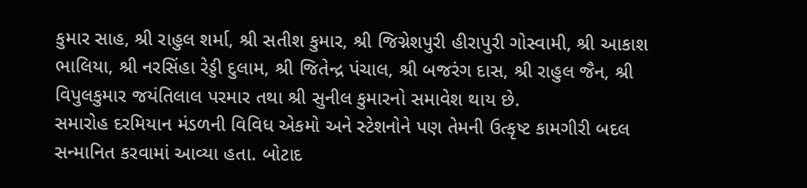કુમાર સાહ, શ્રી રાહુલ શર્મા, શ્રી સતીશ કુમાર, શ્રી જિગ્નેશપુરી હીરાપુરી ગોસ્વામી, શ્રી આકાશ ભાલિયા, શ્રી નરસિંહા રેડ્ડી દુલામ, શ્રી જિતેન્દ્ર પંચાલ, શ્રી બજરંગ દાસ, શ્રી રાહુલ જૈન, શ્રી વિપુલકુમાર જયંતિલાલ પરમાર તથા શ્રી સુનીલ કુમારનો સમાવેશ થાય છે.
સમારોહ દરમિયાન મંડળની વિવિધ એકમો અને સ્ટેશનોને પણ તેમની ઉત્કૃષ્ટ કામગીરી બદલ સન્માનિત કરવામાં આવ્યા હતા. બોટાદ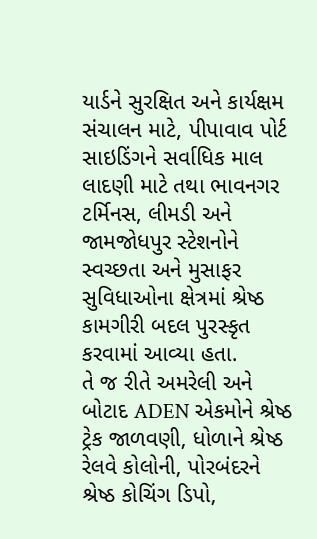યાર્ડને સુરક્ષિત અને કાર્યક્ષમ સંચાલન માટે, પીપાવાવ પોર્ટ સાઇડિંગને સર્વાધિક માલ લાદણી માટે તથા ભાવનગર ટર્મિનસ, લીમડી અને જામજોધપુર સ્ટેશનોને સ્વચ્છતા અને મુસાફર સુવિધાઓના ક્ષેત્રમાં શ્રેષ્ઠ કામગીરી બદલ પુરસ્કૃત કરવામાં આવ્યા હતા.
તે જ રીતે અમરેલી અને બોટાદ ADEN એકમોને શ્રેષ્ઠ ટ્રેક જાળવણી, ધોળાને શ્રેષ્ઠ રેલવે કોલોની, પોરબંદરને શ્રેષ્ઠ કોચિંગ ડિપો,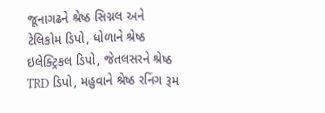જૂનાગઢને શ્રેષ્ઠ સિગ્નલ અને ટેલિકોમ ડિપો, ધોળાને શ્રેષ્ઠ ઇલેક્ટ્રિકલ ડિપો, જેતલસરને શ્રેષ્ઠ TRD ડિપો, મહુવાને શ્રેષ્ઠ રનિંગ રૂમ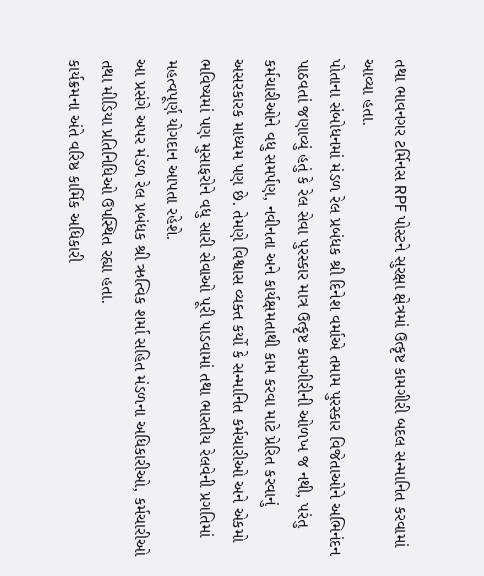તથા ભાવનગર ટર્મિનસ RPF પોસ્ટને સુરક્ષા ક્ષેત્રમાં ઉત્કૃષ્ટ કામગીરી બદલ સન્માનિત કરવામાં આવ્યા હતા.
પોતાના સંબોધનમાં મંડળ રેલ પ્રબંધક શ્રી દિનેશ વર્માએ તમામ પુરસ્કાર વિજેતાઓને અભિનંદન પાઠવતાં જણાવ્યું હતું કે રેલ સેવા પુરસ્કાર માત્ર ઉત્કૃષ્ટ કામગીરીની ઓળખ જ નથી, પરંતુ કર્મચારીઓને વધુ સમર્પણ, નવીનતા અને કાર્યક્ષમતાથી કામ કરવા માટે પ્રેરિત કરવાનું અસરકારક માધ્યમ પણ છે. તેમણે વિશ્વાસ વ્યક્ત કર્યો કે સન્માનિત કર્મચારીઓ અને એકમો ભવિષ્યમાં પણ મુસાફરોને વધુ સારી સેવાઓ પૂરી પાડવામાં તથા ભારતીય રેલવેની પ્રગતિમાં મહત્વપૂર્ણ યોગદાન આપતા રહેશે.
આ પ્રસંગે અપર મંડળ રેલ પ્રબંધક શ્રી ઋત્વિક શર્મા સહિત મંડળના અધિકારીઓ, કર્મચારીઓ તથા મીડિયા પ્રતિનિધિઓ ઉપસ્થિત રહ્યા હતા.
કાર્યક્રમના અંતે વરિષ્ઠ કાર્મિક અધિકારી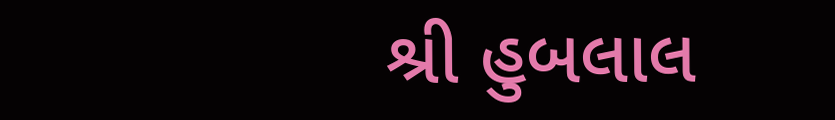શ્રી હુબલાલ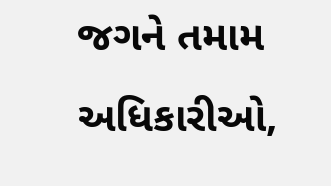જગને તમામ અધિકારીઓ,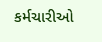કર્મચારીઓ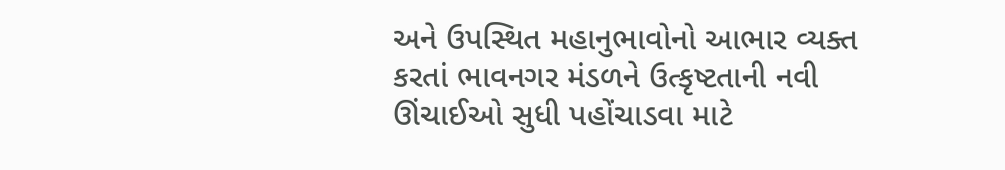અને ઉપસ્થિત મહાનુભાવોનો આભાર વ્યક્ત કરતાં ભાવનગર મંડળને ઉત્કૃષ્ટતાની નવી ઊંચાઈઓ સુધી પહોંચાડવા માટે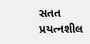સતત પ્રયત્નશીલ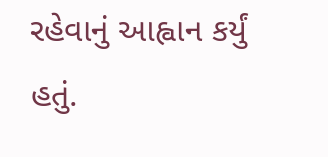રહેવાનું આહ્વાન કર્યું હતું.